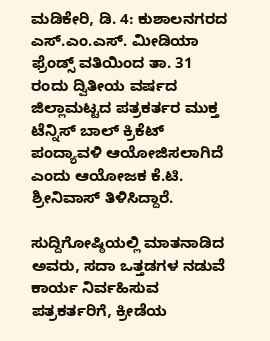ಮಡಿಕೇರಿ, ಡಿ. 4: ಕುಶಾಲನಗರದ ಎಸ್.ಎಂ.ಎಸ್. ಮೀಡಿಯಾ ಫ್ರೆಂಡ್ಸ್ ವತಿಯಿಂದ ತಾ. 31 ರಂದು ದ್ವಿತೀಯ ವರ್ಷದ ಜಿಲ್ಲಾಮಟ್ಟದ ಪತ್ರಕರ್ತರ ಮುಕ್ತ ಟೆನ್ನಿಸ್ ಬಾಲ್ ಕ್ರಿಕೆಟ್ ಪಂದ್ಯಾವಳಿ ಆಯೋಜಿಸಲಾಗಿದೆ ಎಂದು ಆಯೋಜಕ ಕೆ.ಟಿ. ಶ್ರೀನಿವಾಸ್ ತಿಳಿಸಿದ್ದಾರೆ.

ಸುದ್ದಿಗೋಷ್ಠಿಯಲ್ಲಿ ಮಾತನಾಡಿದ ಅವರು, ಸದಾ ಒತ್ತಡಗಳ ನಡುವೆ ಕಾರ್ಯ ನಿರ್ವಹಿಸುವ ಪತ್ರಕರ್ತರಿಗೆ, ಕ್ರೀಡೆಯ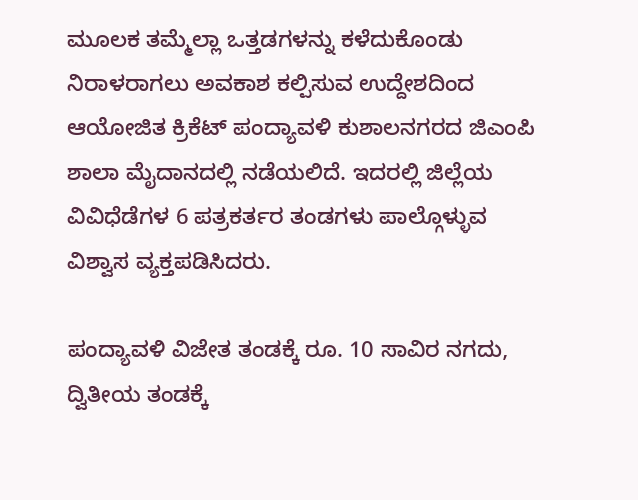ಮೂಲಕ ತಮ್ಮೆಲ್ಲಾ ಒತ್ತಡಗಳನ್ನು ಕಳೆದುಕೊಂಡು ನಿರಾಳರಾಗಲು ಅವಕಾಶ ಕಲ್ಪಿಸುವ ಉದ್ದೇಶದಿಂದ ಆಯೋಜಿತ ಕ್ರಿಕೆಟ್ ಪಂದ್ಯಾವಳಿ ಕುಶಾಲನಗರದ ಜಿಎಂಪಿ ಶಾಲಾ ಮೈದಾನದಲ್ಲಿ ನಡೆಯಲಿದೆ. ಇದರಲ್ಲಿ ಜಿಲ್ಲೆಯ ವಿವಿಧೆಡೆಗಳ 6 ಪತ್ರಕರ್ತರ ತಂಡಗಳು ಪಾಲ್ಗೊಳ್ಳುವ ವಿಶ್ವಾಸ ವ್ಯಕ್ತಪಡಿಸಿದರು.

ಪಂದ್ಯಾವಳಿ ವಿಜೇತ ತಂಡಕ್ಕೆ ರೂ. 10 ಸಾವಿರ ನಗದು, ದ್ವಿತೀಯ ತಂಡಕ್ಕೆ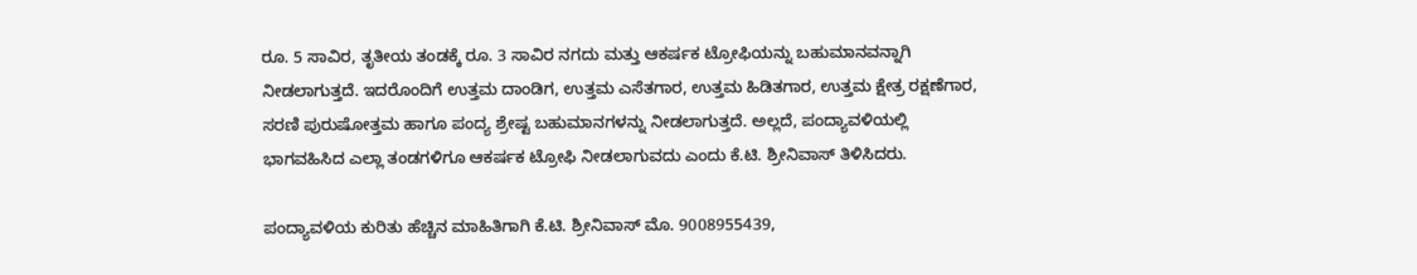ರೂ. 5 ಸಾವಿರ, ತೃತೀಯ ತಂಡಕ್ಕೆ ರೂ. 3 ಸಾವಿರ ನಗದು ಮತ್ತು ಆಕರ್ಷಕ ಟ್ರೋಫಿಯನ್ನು ಬಹುಮಾನವನ್ನಾಗಿ ನೀಡಲಾಗುತ್ತದೆ. ಇದರೊಂದಿಗೆ ಉತ್ತಮ ದಾಂಡಿಗ, ಉತ್ತಮ ಎಸೆತಗಾರ, ಉತ್ತಮ ಹಿಡಿತಗಾರ, ಉತ್ತಮ ಕ್ಷೇತ್ರ ರಕ್ಷಣೆಗಾರ, ಸರಣಿ ಪುರುಷೋತ್ತಮ ಹಾಗೂ ಪಂದ್ಯ ಶ್ರೇಷ್ಟ ಬಹುಮಾನಗಳನ್ನು ನೀಡಲಾಗುತ್ತದೆ. ಅಲ್ಲದೆ, ಪಂದ್ಯಾವಳಿಯಲ್ಲಿ ಭಾಗವಹಿಸಿದ ಎಲ್ಲಾ ತಂಡಗಳಿಗೂ ಆಕರ್ಷಕ ಟ್ರೋಫಿ ನೀಡಲಾಗುವದು ಎಂದು ಕೆ.ಟಿ. ಶ್ರೀನಿವಾಸ್ ತಿಳಿಸಿದರು.

ಪಂದ್ಯಾವಳಿಯ ಕುರಿತು ಹೆಚ್ಚಿನ ಮಾಹಿತಿಗಾಗಿ ಕೆ.ಟಿ. ಶ್ರೀನಿವಾಸ್ ಮೊ. 9008955439,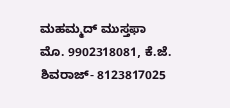ಮಹಮ್ಮದ್ ಮುಸ್ತಫಾ ಮೊ. 9902318081, ಕೆ.ಜೆ. ಶಿವರಾಜ್- 8123817025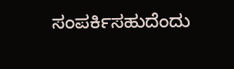ಸಂಪರ್ಕಿಸಹುದೆಂದು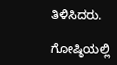ತಿಳಿಸಿದರು.

ಗೋಷ್ಠಿಯಲ್ಲಿ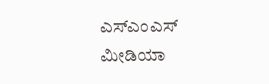ಎಸ್‍ಎಂಎಸ್ ಮೀಡಿಯಾ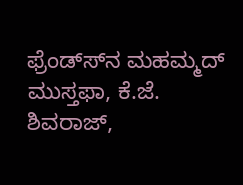ಫ್ರೆಂಡ್ಸ್‍ನ ಮಹಮ್ಮದ್ ಮುಸ್ತಫಾ, ಕೆ.ಜೆ. ಶಿವರಾಜ್,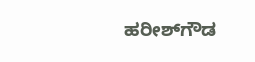ಹರೀಶ್‍ಗೌಡ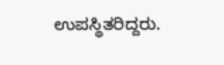ಉಪಸ್ಥಿತರಿದ್ದರು.